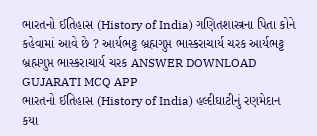ભારતનો ઈતિહાસ (History of India) ગણિતશાસ્ત્રના પિતા કોને કહેવામાં આવે છે ? આર્યભટ્ટ બ્રહ્મગુપ્ત ભાસ્કરાચાર્ય ચરક આર્યભટ્ટ બ્રહ્મગુપ્ત ભાસ્કરાચાર્ય ચરક ANSWER DOWNLOAD GUJARATI MCQ APP
ભારતનો ઈતિહાસ (History of India) હલ્દીઘાટીનું રણમેદાન કયા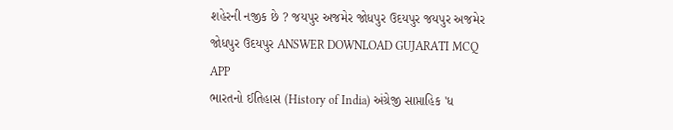શહેરની નજીક છે ? જયપુર અજમેર જોધપુર ઉદયપુર જયપુર અજમેર જોધપુર ઉદયપુર ANSWER DOWNLOAD GUJARATI MCQ APP
ભારતનો ઈતિહાસ (History of India) અંગ્રેજી સાપ્તાહિક 'ધ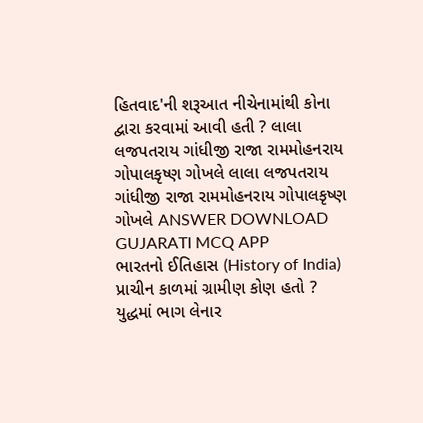હિતવાદ'ની શરૂઆત નીચેનામાંથી કોના દ્વારા કરવામાં આવી હતી ? લાલા લજપતરાય ગાંધીજી રાજા રામમોહનરાય ગોપાલકૃષ્ણ ગોખલે લાલા લજપતરાય ગાંધીજી રાજા રામમોહનરાય ગોપાલકૃષ્ણ ગોખલે ANSWER DOWNLOAD GUJARATI MCQ APP
ભારતનો ઈતિહાસ (History of India) પ્રાચીન કાળમાં ગ્રામીણ કોણ હતો ? યુદ્ધમાં ભાગ લેનાર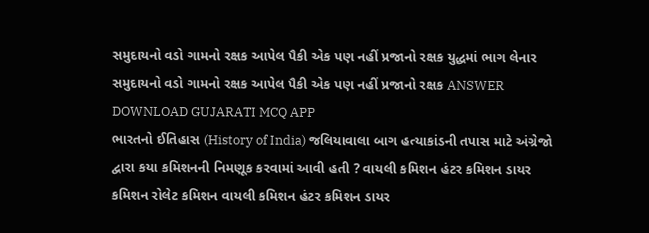સમુદાયનો વડો ગામનો રક્ષક આપેલ પૈકી એક પણ નહીં પ્રજાનો રક્ષક યુદ્ધમાં ભાગ લેનાર સમુદાયનો વડો ગામનો રક્ષક આપેલ પૈકી એક પણ નહીં પ્રજાનો રક્ષક ANSWER DOWNLOAD GUJARATI MCQ APP
ભારતનો ઈતિહાસ (History of India) જલિયાવાલા બાગ હત્યાકાંડની તપાસ માટે અંગ્રેજો દ્વારા કયા કમિશનની નિમણૂક કરવામાં આવી હતી ? વાયલી કમિશન હંટર કમિશન ડાયર કમિશન રોલેટ કમિશન વાયલી કમિશન હંટર કમિશન ડાયર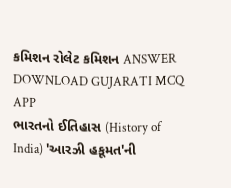કમિશન રોલેટ કમિશન ANSWER DOWNLOAD GUJARATI MCQ APP
ભારતનો ઈતિહાસ (History of India) 'આરઝી હકૂમત'ની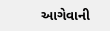આગેવાની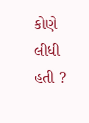કોણે લીધી હતી ?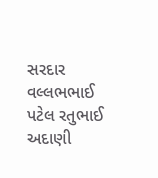સરદાર વલ્લભભાઈ પટેલ રતુભાઈ અદાણી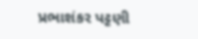પ્રભાશંકર પટ્ટણી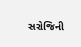સરોજિની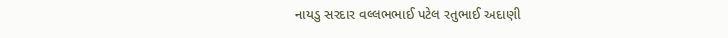નાયડુ સરદાર વલ્લભભાઈ પટેલ રતુભાઈ અદાણી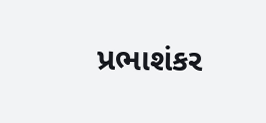પ્રભાશંકર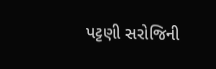પટ્ટણી સરોજિની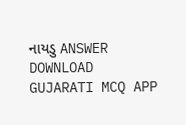નાયડુ ANSWER DOWNLOAD GUJARATI MCQ APP